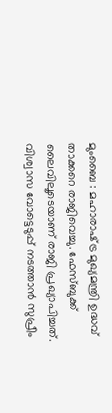മുംബൈ : മഹാരാഷ്‌ട്ര മുഖ്യമന്ത്രി ഉദ്ധവ് താക്കറെ രാജിവെച്ചു. ഫേസ്ബുക്ക് ലൈവിലൂടെയാണ് രാജി പ്രഖ്യാപിച്ചത്. വിശ്വാസ വോട്ടെടുപ്പ് നടത്താൻ സുപ്രീം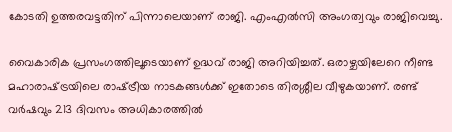കോടതി ഉത്തരവട്ടതിന് പിന്നാലെയാണ് രാജി. എംഎൽസി അംഗത്വവും രാജിവെച്ചു.

വൈകാരിക പ്രസംഗത്തിലൂടെയാണ് ഉദ്ധവ് രാജി അറിയിച്ചത്. ഒരാഴ്ചയിലേറെ നീണ്ട മഹാരാഷ്‌ട്രയിലെ രാഷ്‌ട്രീയ നാടകങ്ങൾക്ക് ഇതോടെ തിരശ്ശീല വീഴുകയാണ്. രണ്ട് വർഷവും 213 ദിവസം അധികാരത്തിൽ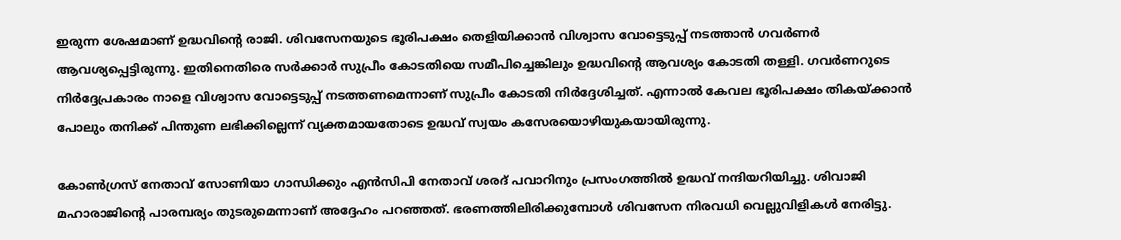ഇരുന്ന ശേഷമാണ് ഉദ്ധവിന്റെ രാജി. ശിവസേനയുടെ ഭൂരിപക്ഷം തെളിയിക്കാൻ വിശ്വാസ വോട്ടെടുപ്പ് നടത്താൻ ഗവർണർ ആവശ്യപ്പെട്ടിരുന്നു. ഇതിനെതിരെ സർക്കാർ സുപ്രീം കോടതിയെ സമീപിച്ചെങ്കിലും ഉദ്ധവിന്റെ ആവശ്യം കോടതി തള്ളി. ഗവർണറുടെ നിർദ്ദേപ്രകാരം നാളെ വിശ്വാസ വോട്ടെടുപ്പ് നടത്തണമെന്നാണ് സുപ്രീം കോടതി നിർദ്ദേശിച്ചത്. എന്നാൽ കേവല ഭൂരിപക്ഷം തികയ്‌ക്കാൻ പോലും തനിക്ക് പിന്തുണ ലഭിക്കില്ലെന്ന് വ്യക്തമായതോടെ ഉദ്ധവ് സ്വയം കസേരയൊഴിയുകയായിരുന്നു.

കോൺഗ്രസ് നേതാവ് സോണിയാ ഗാന്ധിക്കും എൻസിപി നേതാവ് ശരദ് പവാറിനും പ്രസംഗത്തിൽ ഉദ്ധവ് നന്ദിയറിയിച്ചു. ശിവാജി മഹാരാജിന്റെ പാരമ്പര്യം തുടരുമെന്നാണ് അദ്ദേഹം പറഞ്ഞത്. ഭരണത്തിലിരിക്കുമ്പോൾ ശിവസേന നിരവധി വെല്ലുവിളികൾ നേരിട്ടു.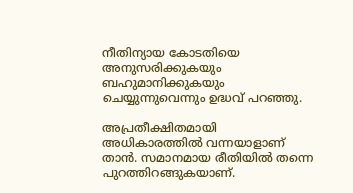നീതിന്യായ കോടതിയെ അനുസരിക്കുകയും ബഹുമാനിക്കുകയും ചെയ്യുന്നുവെന്നും ഉദ്ധവ് പറഞ്ഞു.

അപ്രതീക്ഷിതമായി അധികാരത്തിൽ വന്നയാളാണ് താൻ. സമാനമായ രീതിയിൽ തന്നെ പുറത്തിറങ്ങുകയാണ്.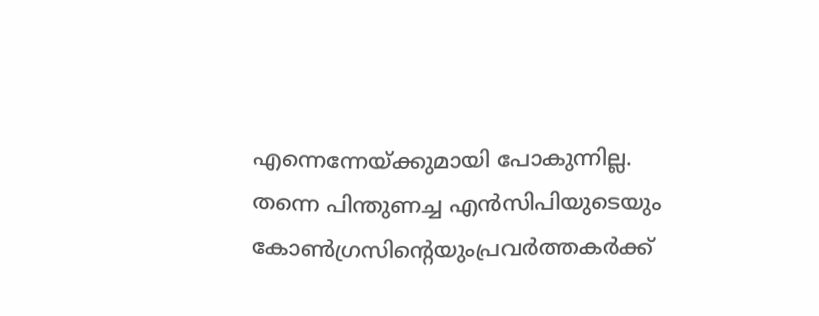എന്നെന്നേയ്‌ക്കുമായി പോകുന്നില്ല. തന്നെ പിന്തുണച്ച എൻസിപിയുടെയും കോൺഗ്രസിന്റെയുംപ്രവർത്തകർക്ക്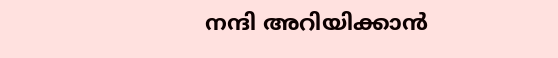നന്ദി അറിയിക്കാൻ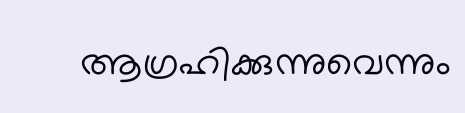ആഗ്രഹിക്കുന്നുവെന്നും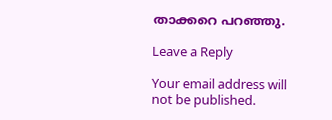താക്കറെ പറഞ്ഞു.

Leave a Reply

Your email address will not be published.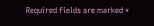Required fields are marked *